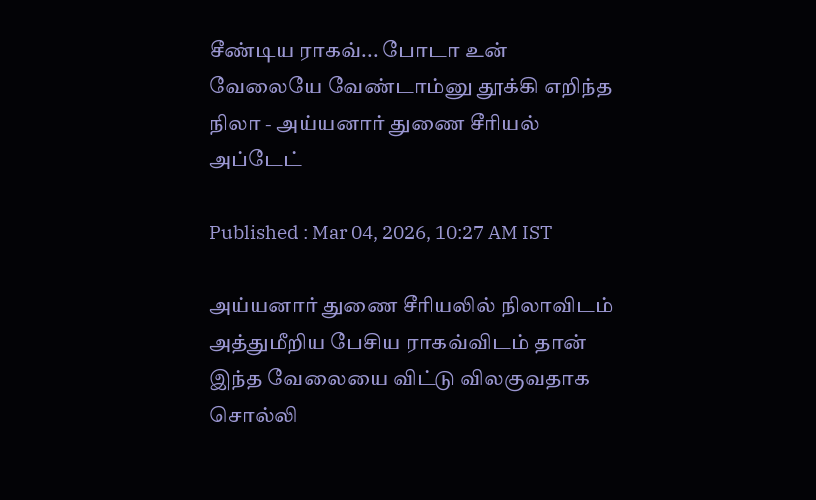சீண்டிய ராகவ்... போடா உன் வேலையே வேண்டாம்னு தூக்கி எறிந்த நிலா - அய்யனார் துணை சீரியல் அப்டேட்

Published : Mar 04, 2026, 10:27 AM IST

அய்யனார் துணை சீரியலில் நிலாவிடம் அத்துமீறிய பேசிய ராகவ்விடம் தான் இந்த வேலையை விட்டு விலகுவதாக சொல்லி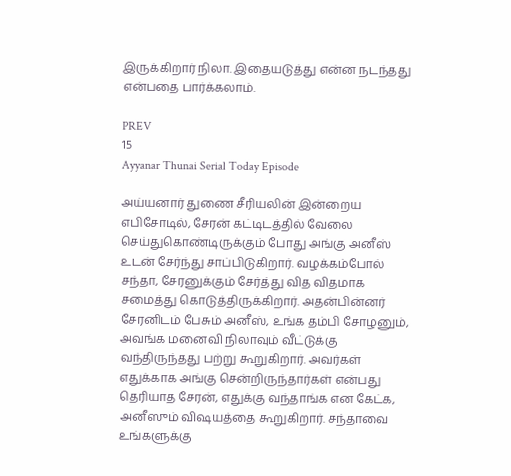இருக்கிறார் நிலா. இதையடுத்து என்ன நடந்தது என்பதை பார்க்கலாம்.

PREV
15
Ayyanar Thunai Serial Today Episode

அய்யனார் துணை சீரியலின் இன்றைய எபிசோடில், சேரன் கட்டிடத்தில் வேலை செய்துகொண்டிருக்கும் போது அங்கு அனீஸ் உடன் சேர்ந்து சாப்பிடுகிறார். வழக்கம்போல் சந்தா, சேரனுக்கும் சேர்த்து வித விதமாக சமைத்து கொடுத்திருக்கிறார். அதன்பின்னர் சேரனிடம் பேசும் அனீஸ், உங்க தம்பி சோழனும், அவங்க மனைவி நிலாவும் வீட்டுக்கு வந்திருந்தது பற்று கூறுகிறார். அவர்கள் எதுக்காக அங்கு சென்றிருந்தார்கள் என்பது தெரியாத சேரன், எதுக்கு வந்தாங்க என கேட்க, அனீஸும் விஷயத்தை கூறுகிறார். சந்தாவை உங்களுக்கு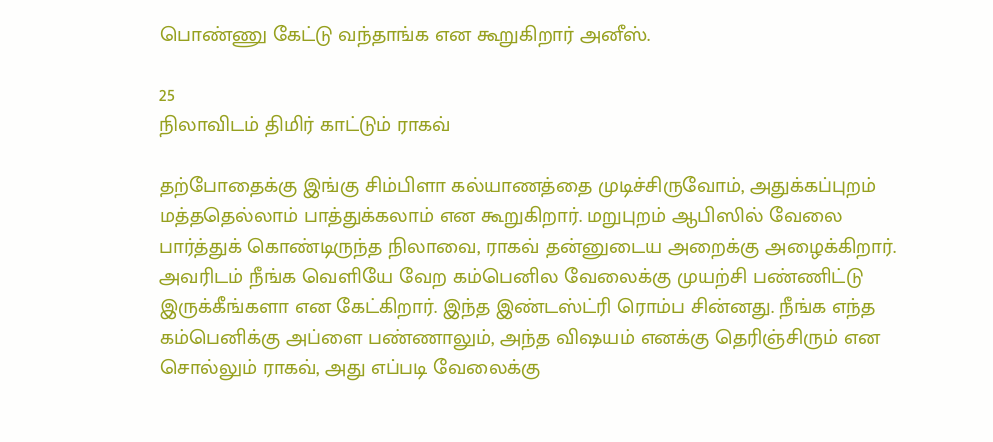பொண்ணு கேட்டு வந்தாங்க என கூறுகிறார் அனீஸ்.

25
நிலாவிடம் திமிர் காட்டும் ராகவ்

தற்போதைக்கு இங்கு சிம்பிளா கல்யாணத்தை முடிச்சிருவோம், அதுக்கப்புறம் மத்ததெல்லாம் பாத்துக்கலாம் என கூறுகிறார். மறுபுறம் ஆபிஸில் வேலை பார்த்துக் கொண்டிருந்த நிலாவை, ராகவ் தன்னுடைய அறைக்கு அழைக்கிறார். அவரிடம் நீங்க வெளியே வேற கம்பெனில வேலைக்கு முயற்சி பண்ணிட்டு இருக்கீங்களா என கேட்கிறார். இந்த இண்டஸ்ட்ரி ரொம்ப சின்னது. நீங்க எந்த கம்பெனிக்கு அப்ளை பண்ணாலும், அந்த விஷயம் எனக்கு தெரிஞ்சிரும் என சொல்லும் ராகவ், அது எப்படி வேலைக்கு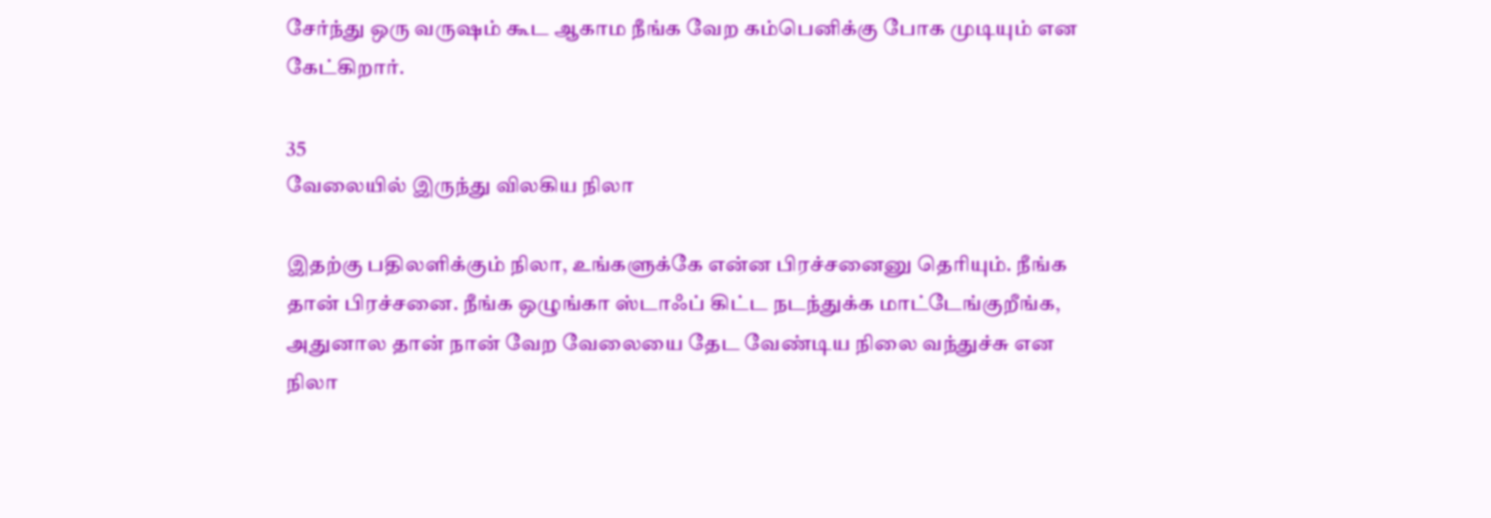சேர்ந்து ஒரு வருஷம் கூட ஆகாம நீங்க வேற கம்பெனிக்கு போக முடியும் என கேட்கிறார்.

35
வேலையில் இருந்து விலகிய நிலா

இதற்கு பதிலளிக்கும் நிலா, உங்களுக்கே என்ன பிரச்சனைனு தெரியும். நீங்க தான் பிரச்சனை. நீங்க ஒழுங்கா ஸ்டாஃப் கிட்ட நடந்துக்க மாட்டேங்குறீங்க, அதுனால தான் நான் வேற வேலையை தேட வேண்டிய நிலை வந்துச்சு என நிலா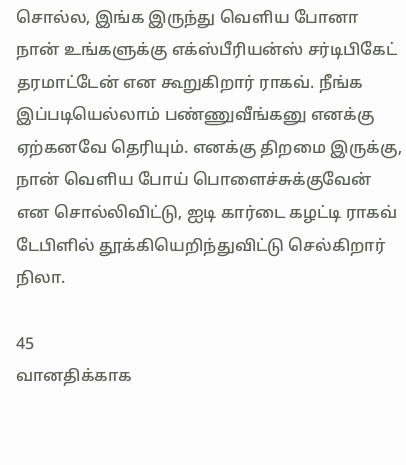சொல்ல, இங்க இருந்து வெளிய போனா நான் உங்களுக்கு எக்ஸ்பீரியன்ஸ் சர்டிபிகேட் தரமாட்டேன் என கூறுகிறார் ராகவ். நீங்க இப்படியெல்லாம் பண்ணுவீங்கனு எனக்கு ஏற்கனவே தெரியும். எனக்கு திறமை இருக்கு, நான் வெளிய போய் பொளைச்சுக்குவேன் என சொல்லிவிட்டு, ஐடி கார்டை கழட்டி ராகவ் டேபிளில் தூக்கியெறிந்துவிட்டு செல்கிறார் நிலா.

45
வானதிக்காக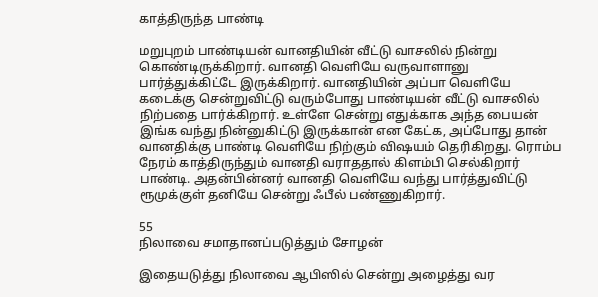காத்திருந்த பாண்டி

மறுபுறம் பாண்டியன் வானதியின் வீட்டு வாசலில் நின்று கொண்டிருக்கிறார். வானதி வெளியே வருவாளானு பார்த்துக்கிட்டே இருக்கிறார். வானதியின் அப்பா வெளியே கடைக்கு சென்றுவிட்டு வரும்போது பாண்டியன் வீட்டு வாசலில் நிற்பதை பார்க்கிறார். உள்ளே சென்று எதுக்காக அந்த பையன் இங்க வந்து நின்னுகிட்டு இருக்கான் என கேட்க, அப்போது தான் வானதிக்கு பாண்டி வெளியே நிற்கும் விஷயம் தெரிகிறது. ரொம்ப நேரம் காத்திருந்தும் வானதி வராததால் கிளம்பி செல்கிறார் பாண்டி. அதன்பின்னர் வானதி வெளியே வந்து பார்த்துவிட்டு ரூமுக்குள் தனியே சென்று ஃபீல் பண்ணுகிறார்.

55
நிலாவை சமாதானப்படுத்தும் சோழன்

இதையடுத்து நிலாவை ஆபிஸில் சென்று அழைத்து வர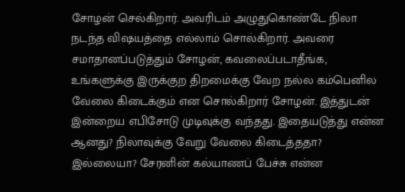சோழன் செல்கிறார். அவரிடம் அழுதுகொண்டே நிலா நடந்த விஷயத்தை எல்லாம் சொல்கிறார். அவரை சமாதானப்படுத்தும் சோழன், கவலைப்படாதீங்க, உங்களுக்கு இருக்குற திறமைக்கு வேற நல்ல கம்பெனில வேலை கிடைக்கும் என சொல்கிறார் சோழன். இத்துடன் இன்றைய எபிசோடு முடிவுக்கு வந்தது. இதையடுத்து என்ன ஆனது? நிலாவுக்கு வேறு வேலை கிடைத்ததா? இல்லையா? சேரனின் கல்யாணப் பேச்சு என்ன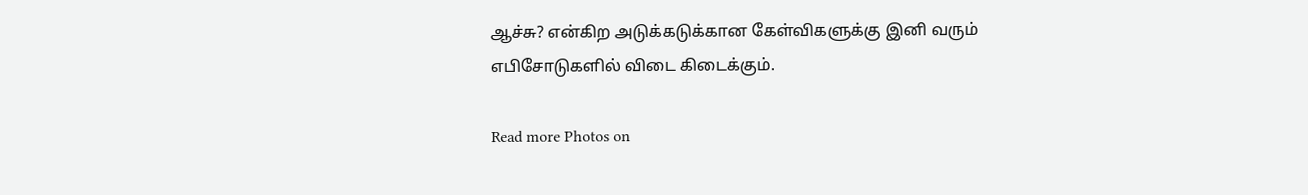ஆச்சு? என்கிற அடுக்கடுக்கான கேள்விகளுக்கு இனி வரும் எபிசோடுகளில் விடை கிடைக்கும்.

Read more Photos on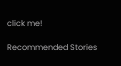click me!

Recommended Stories